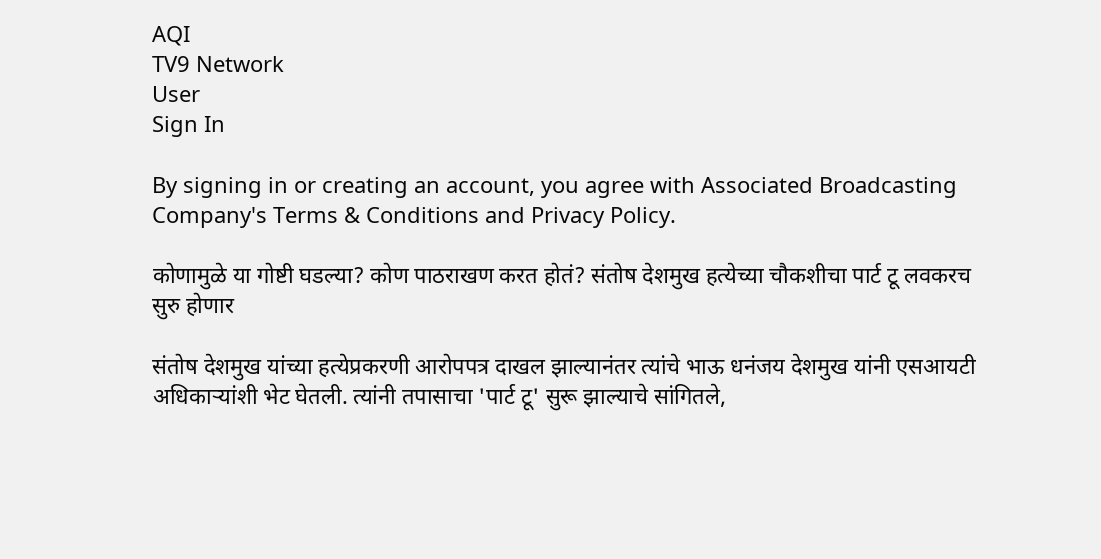AQI
TV9 Network
User
Sign In

By signing in or creating an account, you agree with Associated Broadcasting Company's Terms & Conditions and Privacy Policy.

कोणामुळे या गोष्टी घडल्या? कोण पाठराखण करत होतं? संतोष देशमुख हत्येच्या चौकशीचा पार्ट टू लवकरच सुरु होणार

संतोष देशमुख यांच्या हत्येप्रकरणी आरोपपत्र दाखल झाल्यानंतर त्यांचे भाऊ धनंजय देशमुख यांनी एसआयटी अधिकाऱ्यांशी भेट घेतली. त्यांनी तपासाचा 'पार्ट टू' सुरू झाल्याचे सांगितले,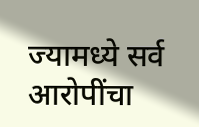ज्यामध्ये सर्व आरोपींचा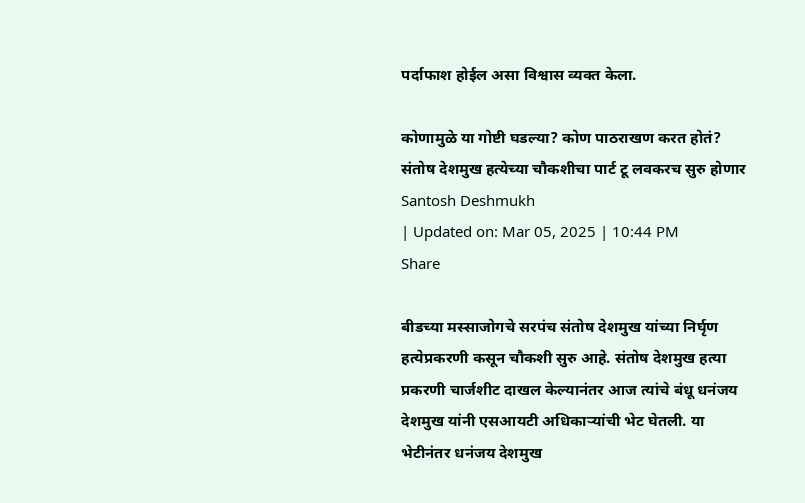पर्दाफाश होईल असा विश्वास व्यक्त केला.

कोणामुळे या गोष्टी घडल्या? कोण पाठराखण करत होतं? संतोष देशमुख हत्येच्या चौकशीचा पार्ट टू लवकरच सुरु होणार
Santosh Deshmukh
| Updated on: Mar 05, 2025 | 10:44 PM
Share

बीडच्या मस्साजोगचे सरपंच संतोष देशमुख यांच्या निर्घृण हत्येप्रकरणी कसून चौकशी सुरु आहे. संतोष देशमुख हत्या प्रकरणी चार्जशीट दाखल केल्यानंतर आज त्यांचे बंधू धनंजय देशमुख यांनी एसआयटी अधिकाऱ्यांची भेट घेतली. या भेटीनंतर धनंजय देशमुख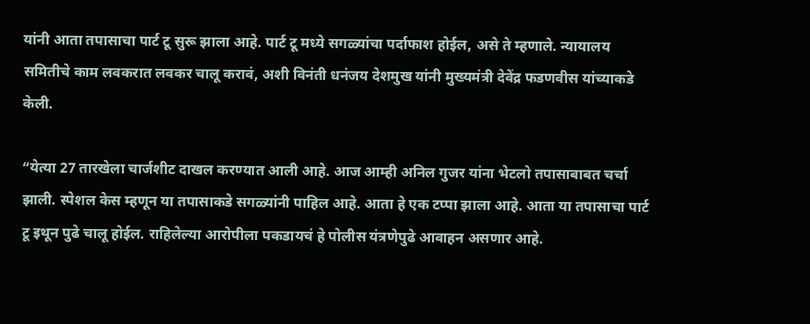यांनी आता तपासाचा पार्ट टू सुरू झाला आहे. पार्ट टू मध्ये सगळ्यांचा पर्दाफाश होईल, असे ते म्हणाले. न्यायालय समितीचे काम लवकरात लवकर चालू करावं, अशी विनंती धनंजय देशमुख यांनी मुख्यमंत्री देवेंद्र फडणवीस यांच्याकडे केली.

“येत्या 27 तारखेला चार्जशीट दाखल करण्यात आली आहे. आज आम्ही अनिल गुजर यांना भेटलो तपासाबाबत चर्चा झाली. स्पेशल केस म्हणून या तपासाकडे सगळ्यांनी पाहिल आहे. आता हे एक टप्पा झाला आहे. आता या तपासाचा पार्ट टू इथून पुढे चालू होईल. राहिलेल्या आरोपीला पकडायचं हे पोलीस यंत्रणेपुढे आवाहन असणार आहे.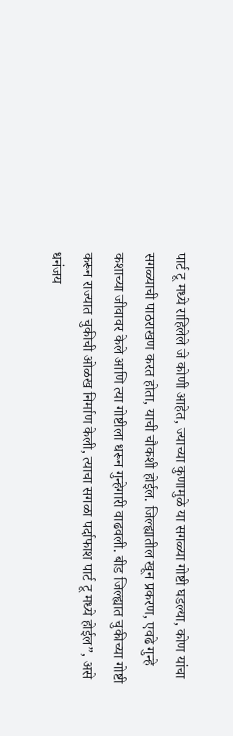पार्ट टू मध्ये राहिलेले जे कोणी आहेत, ज्याच्या कुणामुळे या सगळ्या गोष्टी घडल्या, कोण यांचा सगळ्याची पाठराखण करत होता, याची चौकशी होईल. जिल्ह्यातील खून प्रकरण, एवढे गुन्हे कशाच्या जीवावर केले आणि त्या गोष्टीला धरून गुन्हेगारी वाढवली. बीड जिल्ह्यात चुकीच्या गोष्टी करून राज्यात चुकीची ओळख निर्माण केली, त्याचा सगळा पर्दाफाश पार्ट टू मध्ये होईल”, असे धनंजय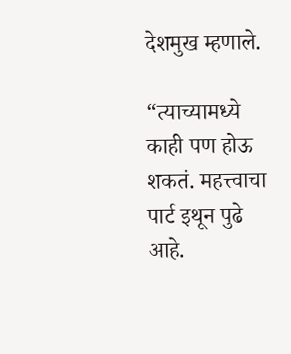देशमुख म्हणाले.

“त्याच्यामध्ये काही पण होऊ शकतं. महत्त्वाचा पार्ट इथून पुढे आहे.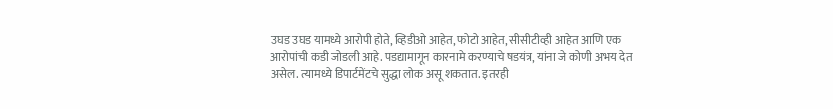उघड उघड यामध्ये आरोपी होते, व्हिडीओ आहेत, फोटो आहेत, सीसीटीव्ही आहेत आणि एक आरोपांची कडी जोडली आहे. पडद्यामागून कारनामे करण्याचे षडयंत्र, यांना जे कोणी अभय देत असेल. त्यामध्ये डिपार्टमेंटचे सुद्धा लोक असू शकतात. इतरही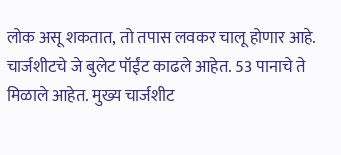लोक असू शकतात, तो तपास लवकर चालू होणार आहे. चार्जशीटचे जे बुलेट पॉईंट काढले आहेत. 53 पानाचे ते मिळाले आहेत. मुख्य चार्जशीट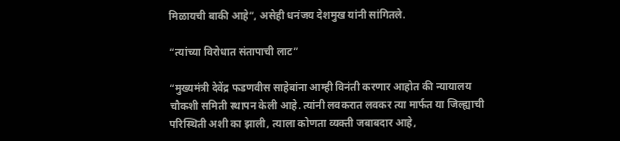मिळायची बाकी आहे”, असेही धनंजय देशमुख यांनी सांगितले.

“त्यांच्या विरोधात संतापाची लाट”

“मुख्यमंत्री देवेंद्र फडणवीस साहेबांना आम्ही विनंती करणार आहोत की न्यायालय चौकशी समिती स्थापन केली आहे. त्यांनी लवकरात लवकर त्या मार्फत या जिल्ह्याची परिस्थिती अशी का झाली, त्याला कोणता व्यक्ती जबाबदार आहे,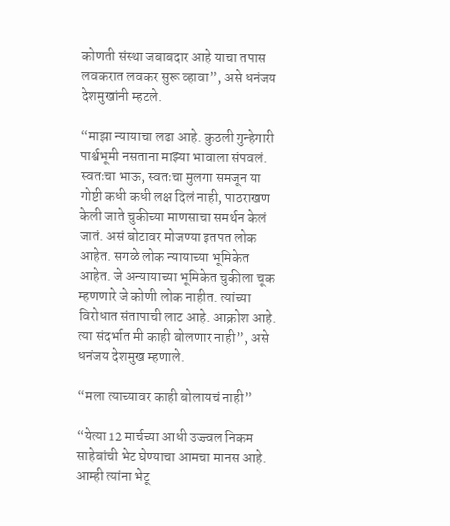कोणती संस्था जबाबदार आहे याचा तपास लवकरात लवकर सुरू व्हावा”, असे धनंजय देशमुखांनी म्हटले.

“माझा न्यायाचा लढा आहे. कुठली गुन्हेगारी पार्श्वभूमी नसताना माझ्या भावाला संपवलं. स्वतःचा भाऊ, स्वतःचा मुलगा समजून या गोष्टी कधी कधी लक्ष दिलं नाही, पाठराखण केली जाते चुकीच्या माणसाचा समर्थन केलं जातं. असं बोटावर मोजण्या इतपत लोक आहेत. सगळे लोक न्यायाच्या भूमिकेत आहेत. जे अन्यायाच्या भूमिकेत चुकीला चूक म्हणणारे जे कोणी लोक नाहीत. त्यांच्या विरोधात संतापाची लाट आहे. आक्रोश आहे. त्या संदर्भात मी काही बोलणार नाही”, असे धनंजय देशमुख म्हणाले.

“मला त्याच्यावर काही बोलायचं नाही”

“येत्या 12 मार्चच्या आधी उज्ज्वल निकम साहेबांची भेट घेण्याचा आमचा मानस आहे. आम्ही त्यांना भेटू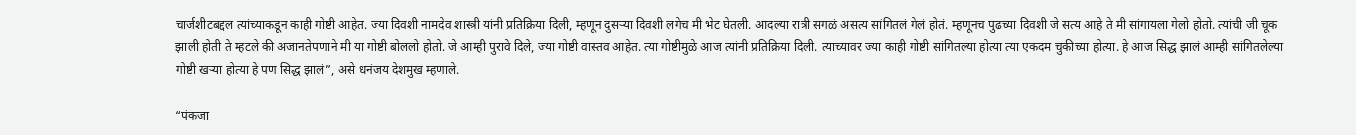चार्जशीटबद्दल त्यांच्याकडून काही गोष्टी आहेत. ज्या दिवशी नामदेव शास्त्री यांनी प्रतिक्रिया दिली, म्हणून दुसऱ्या दिवशी लगेच मी भेट घेतली. आदल्या रात्री सगळं असत्य सांगितलं गेलं होतं. म्हणूनच पुढच्या दिवशी जे सत्य आहे ते मी सांगायला गेलो होतो. त्यांची जी चूक झाली होती ते म्हटले की अजानतेपणाने मी या गोष्टी बोललो होतो. जे आम्ही पुरावे दिले, ज्या गोष्टी वास्तव आहेत. त्या गोष्टीमुळे आज त्यांनी प्रतिक्रिया दिली. त्याच्यावर ज्या काही गोष्टी सांगितल्या होत्या त्या एकदम चुकीच्या होत्या. हे आज सिद्ध झालं आम्ही सांगितलेल्या गोष्टी खऱ्या होत्या हे पण सिद्ध झालं”, असे धनंजय देशमुख म्हणाले.

“पंकजा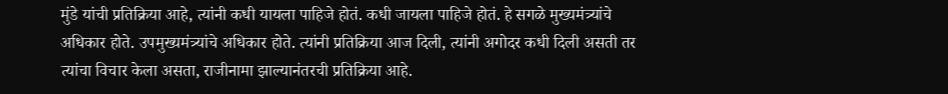मुंडे यांची प्रतिक्रिया आहे, त्यांनी कधी यायला पाहिजे होतं. कधी जायला पाहिजे होतं. हे सगळे मुख्यमंत्र्यांचे अधिकार होते. उपमुख्यमंत्र्यांचे अधिकार होते. त्यांनी प्रतिक्रिया आज दिली, त्यांनी अगोदर कधी दिली असती तर त्यांचा विचार केला असता, राजीनामा झाल्यानंतरची प्रतिक्रिया आहे.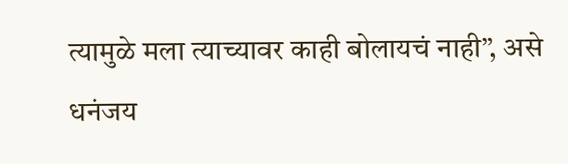त्यामुळे मला त्याच्यावर काही बोलायचं नाही”, असे धनंजय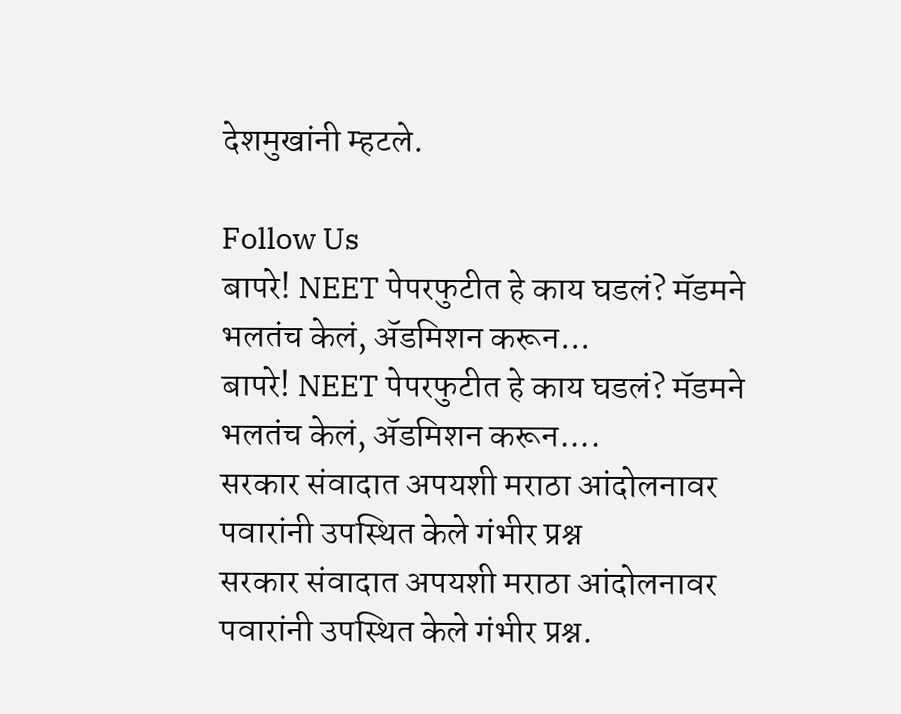देशमुखांनी म्हटले.

Follow Us
बापरे! NEET पेपरफुटीत हे काय घडलं? मॅडमने भलतंच केलं, ॲडमिशन करून...
बापरे! NEET पेपरफुटीत हे काय घडलं? मॅडमने भलतंच केलं, ॲडमिशन करून....
सरकार संवादात अपयशी मराठा आंदोलनावर पवारांनी उपस्थित केले गंभीर प्रश्न
सरकार संवादात अपयशी मराठा आंदोलनावर पवारांनी उपस्थित केले गंभीर प्रश्न.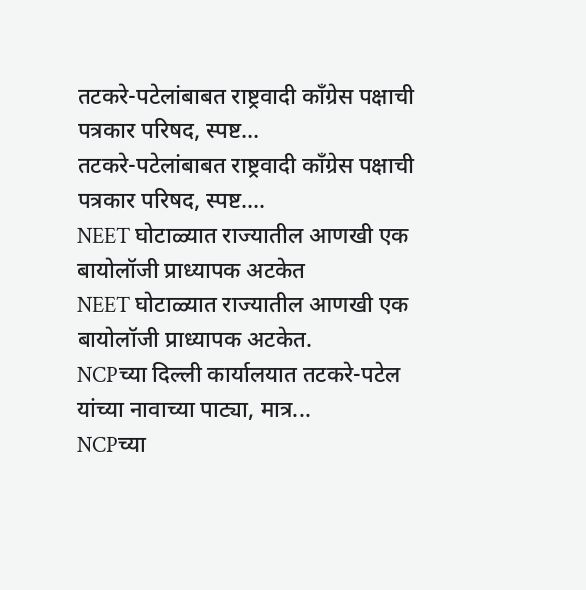तटकरे-पटेलांबाबत राष्ट्रवादी कॉंग्रेस पक्षाची पत्रकार परिषद, स्पष्ट...
तटकरे-पटेलांबाबत राष्ट्रवादी कॉंग्रेस पक्षाची पत्रकार परिषद, स्पष्ट....
NEET घोटाळ्यात राज्यातील आणखी एक बायोलॉजी प्राध्यापक अटकेत
NEET घोटाळ्यात राज्यातील आणखी एक बायोलॉजी प्राध्यापक अटकेत.
NCPच्या दिल्ली कार्यालयात तटकरे-पटेल यांच्या नावाच्या पाट्या, मात्र...
NCPच्या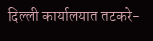दिल्ली कार्यालयात तटकरे-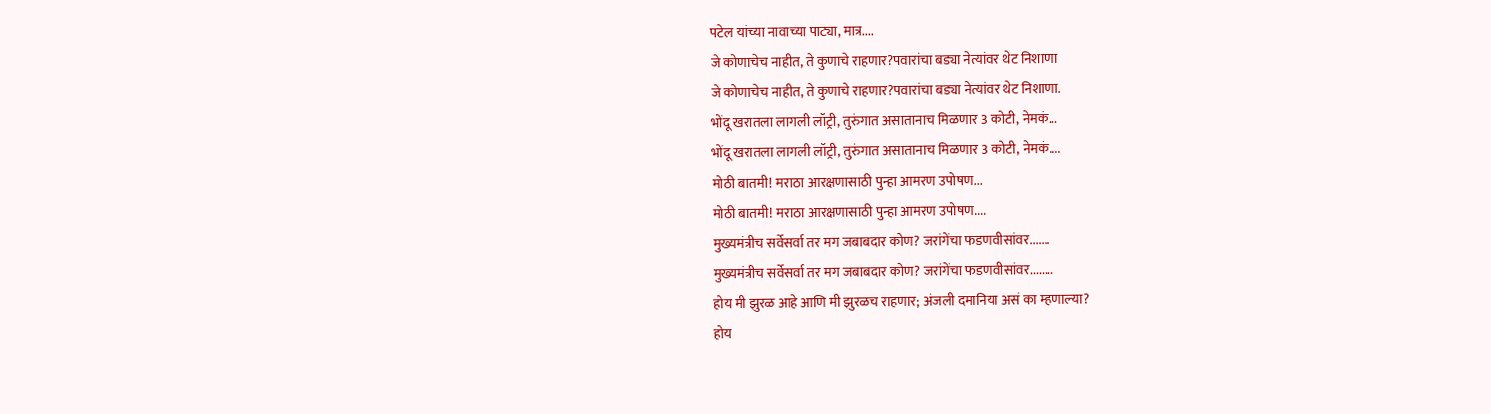पटेल यांच्या नावाच्या पाट्या, मात्र....
जे कोणाचेच नाहीत, ते कुणाचे राहणार?पवारांचा बड्या नेत्यांवर थेट निशाणा
जे कोणाचेच नाहीत, ते कुणाचे राहणार?पवारांचा बड्या नेत्यांवर थेट निशाणा.
भोंदू खरातला लागली लॉट्री, तुरुंगात असातानाच मिळणार 3 कोटी, नेमकं...
भोंदू खरातला लागली लॉट्री, तुरुंगात असातानाच मिळणार 3 कोटी, नेमकं....
मोठी बातमी! मराठा आरक्षणासाठी पुन्हा आमरण उपोषण...
मोठी बातमी! मराठा आरक्षणासाठी पुन्हा आमरण उपोषण....
मुख्यमंत्रीच सर्वेसर्वा तर मग जबाबदार कोण? जरांगेंचा फडणवीसांवर.......
मुख्यमंत्रीच सर्वेसर्वा तर मग जबाबदार कोण? जरांगेंचा फडणवीसांवर........
होय मी झुरळ आहे आणि मी झुरळच राहणार; अंजली दमानिया असं का म्हणाल्या?
होय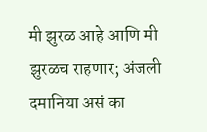मी झुरळ आहे आणि मी झुरळच राहणार; अंजली दमानिया असं का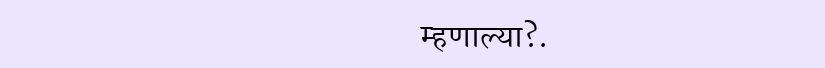म्हणाल्या?.